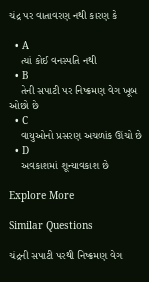ચંદ્ર પર વાતાવરણ નથી કારણ કે

  • A
    ત્યાં કોઈ વનસ્પતિ નથી
  • B
    તેની સપાટી પર નિષ્ક્રમણ વેગ ખૂબ ઓછો છે
  • C
    વાયુઓનો પ્રસરણ અચળાંક ઊંચો છે
  • D
    અવકાશમાં શૂન્યાવકાશ છે

Explore More

Similar Questions

ચંદ્રની સપાટી પરથી નિષ્ક્રમણ વેગ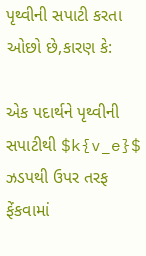પૃથ્વીની સપાટી કરતા ઓછો છે,કારણ કે:

એક પદાર્થને પૃથ્વીની સપાટીથી $k{v_e}$ ઝડપથી ઉપર તરફ ફેંકવામાં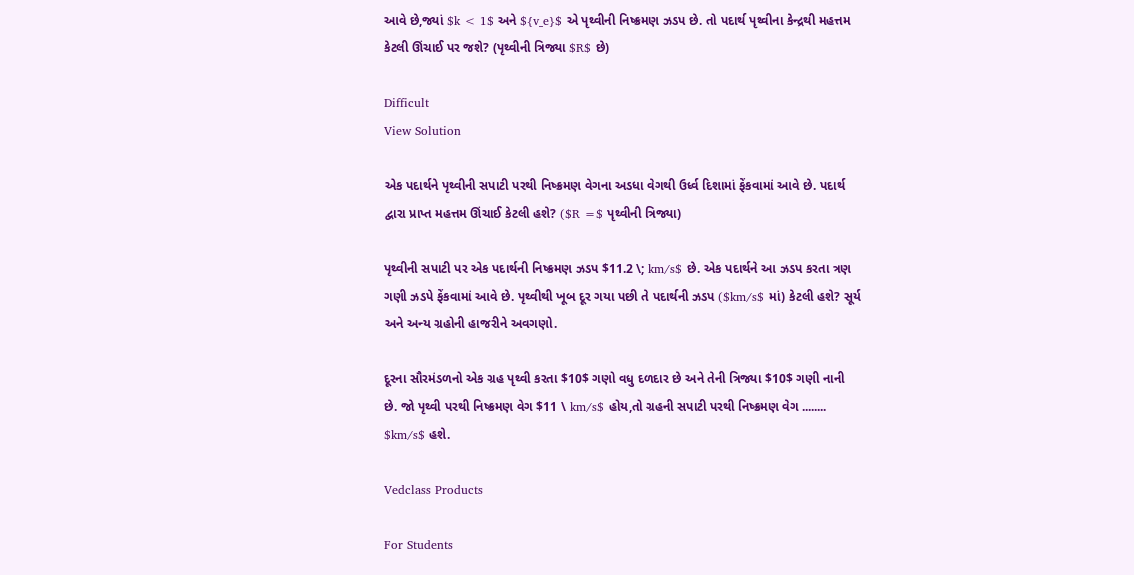આવે છે,જ્યાં $k < 1$ અને ${v_e}$ એ પૃથ્વીની નિષ્ક્રમણ ઝડપ છે. તો પદાર્થ પૃથ્વીના કેન્દ્રથી મહત્તમ કેટલી ઊંચાઈ પર જશે? (પૃથ્વીની ત્રિજ્યા $R$ છે)

Difficult
View Solution

એક પદાર્થને પૃથ્વીની સપાટી પરથી નિષ્ક્રમણ વેગના અડધા વેગથી ઉર્ધ્વ દિશામાં ફેંકવામાં આવે છે. પદાર્થ દ્વારા પ્રાપ્ત મહત્તમ ઊંચાઈ કેટલી હશે? ($R =$ પૃથ્વીની ત્રિજ્યા)

પૃથ્વીની સપાટી પર એક પદાર્થની નિષ્ક્રમણ ઝડપ $11.2 \; km/s$ છે. એક પદાર્થને આ ઝડપ કરતા ત્રણ ગણી ઝડપે ફેંકવામાં આવે છે. પૃથ્વીથી ખૂબ દૂર ગયા પછી તે પદાર્થની ઝડપ ($km/s$ માં) કેટલી હશે? સૂર્ય અને અન્ય ગ્રહોની હાજરીને અવગણો.

દૂરના સૌરમંડળનો એક ગ્રહ પૃથ્વી કરતા $10$ ગણો વધુ દળદાર છે અને તેની ત્રિજ્યા $10$ ગણી નાની છે. જો પૃથ્વી પરથી નિષ્ક્રમણ વેગ $11 \ km/s$ હોય,તો ગ્રહની સપાટી પરથી નિષ્ક્રમણ વેગ ........ $km/s$ હશે.

Vedclass Products

For Students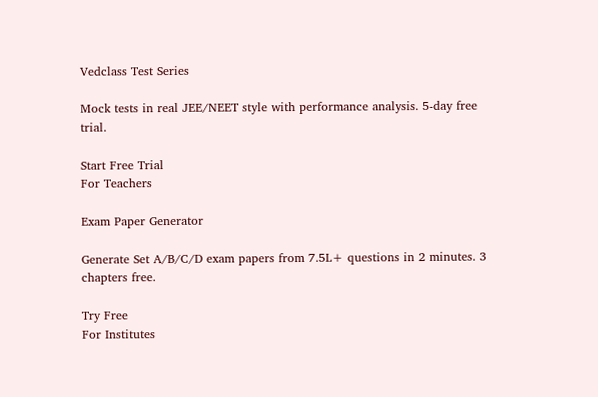Vedclass Test Series

Mock tests in real JEE/NEET style with performance analysis. 5-day free trial.

Start Free Trial
For Teachers

Exam Paper Generator

Generate Set A/B/C/D exam papers from 7.5L+ questions in 2 minutes. 3 chapters free.

Try Free
For Institutes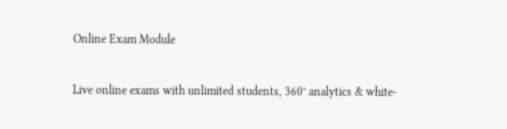Online Exam Module

Live online exams with unlimited students, 360° analytics & white-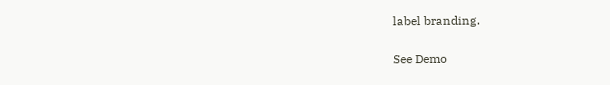label branding.

See Demo